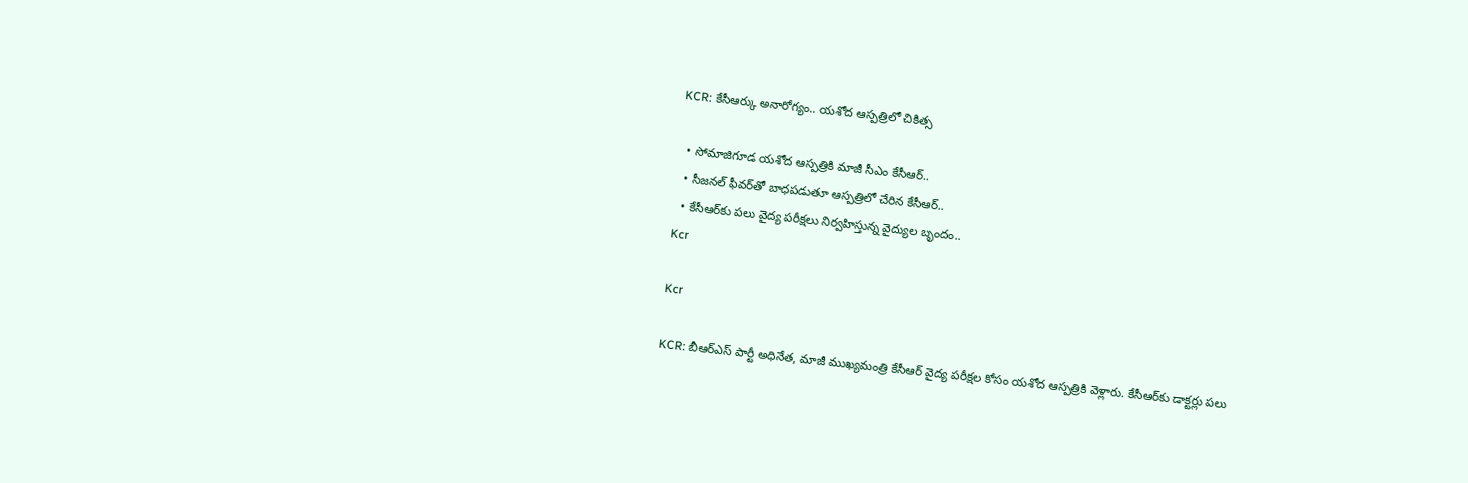KCR: కేసీఆర్కు అనారోగ్యం.. యశోద ఆస్పత్రిలో చికిత్స

  • సోమాజిగూడ యశోద ఆస్పత్రికి మాజీ సీఎం కేసీఆర్‌..
  • సీజనల్‌ ఫీవర్‌తో బాధపడుతూ ఆస్పత్రిలో చేరిన కేసీఆర్..
  • కేసీఆర్‌కు పలు వైద్య పరీక్షలు నిర్వహిస్తున్న వైద్యుల బృందం..
Kcr

Kcr

KCR: బీఆర్ఎస్ పార్టీ అధినేత, మాజీ ముఖ్యమంత్రి కేసీఆర్‌ వైద్య పరీక్షల కోసం యశోద ఆస్పత్రికి వెళ్లారు. కేసీఆర్‌కు డాక్టర్లు పలు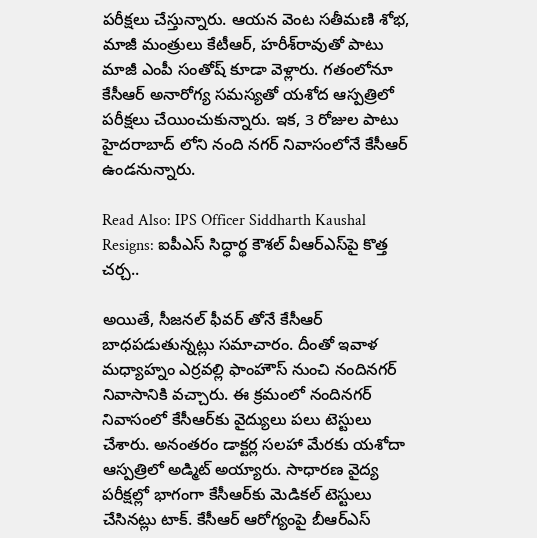పరీక్షలు చేస్తున్నారు. ఆయన వెంట సతీమణి శోభ, మాజీ మంత్రులు కేటీఆర్‌, హరీశ్‌రావుతో పాటు మాజీ ఎంపీ సంతోష్‌ కూడా వెళ్లారు. గతంలోనూ కేసీఆర్‌ అనారోగ్య సమస్యతో యశోద ఆస్పత్రిలో పరీక్షలు చేయించుకున్నారు. ఇక, 3 రోజుల పాటు హైదరాబాద్ లోని నంది నగర్‌ నివాసంలోనే కేసీఆర్‌ ఉండనున్నారు.

Read Also: IPS Officer Siddharth Kaushal Resigns: ఐపీఎస్ సిద్ధార్థ కౌశల్ వీఆర్ఎస్‌పై కొత్త చర్చ..

అయితే, సీజనల్ ఫీవర్ తోనే కేసీఆర్ బాధపడుతున్నట్లు సమాచారం. దీంతో ఇవాళ మధ్యాహ్నం ఎర్రవల్లి ఫాంహౌస్‌ నుంచి నందినగర్‌ నివాసానికి వచ్చారు. ఈ క్రమంలో నందినగర్‌ నివాసంలో కేసీఆర్‌కు వైద్యులు పలు టెస్టులు చేశారు. అనంతరం డాక్టర్ల సలహా మేరకు యశోదా ఆస్పత్రిలో అడ్మిట్ అయ్యారు. సాధారణ వైద్య పరీక్షల్లో భాగంగా కేసీఆర్‌కు మెడికల్ టెస్టులు చేసినట్లు టాక్. కేసీఆర్ ఆరోగ్యంపై బీఆర్ఎస్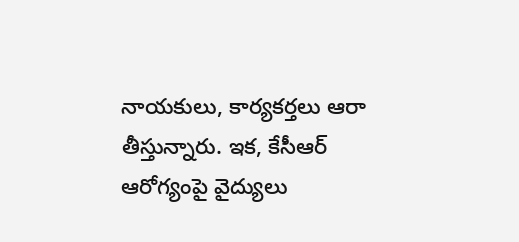నాయకులు, కార్యకర్తలు ఆరా తీస్తున్నారు. ఇక, కేసీఆర్ ఆరోగ్యంపై వైద్యులు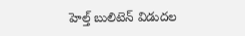హెల్త్ బులిటెన్ విడుదల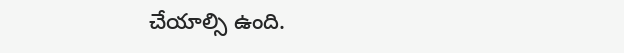చేయాల్సి ఉంది.